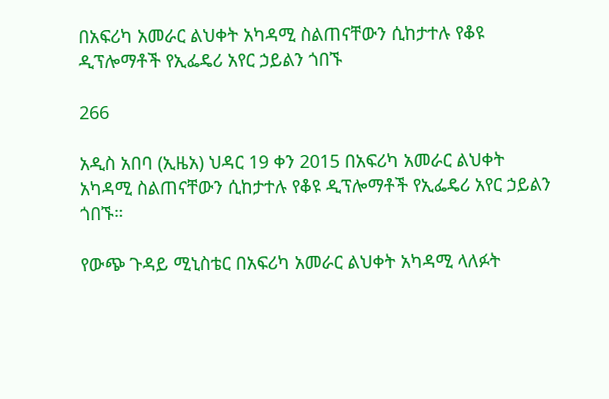በአፍሪካ አመራር ልህቀት አካዳሚ ስልጠናቸውን ሲከታተሉ የቆዩ ዲፕሎማቶች የኢፌዴሪ አየር ኃይልን ጎበኙ

266

አዲስ አበባ (ኢዜአ) ህዳር 19 ቀን 2015 በአፍሪካ አመራር ልህቀት አካዳሚ ስልጠናቸውን ሲከታተሉ የቆዩ ዲፕሎማቶች የኢፌዴሪ አየር ኃይልን ጎበኙ።

የውጭ ጉዳይ ሚኒስቴር በአፍሪካ አመራር ልህቀት አካዳሚ ላለፉት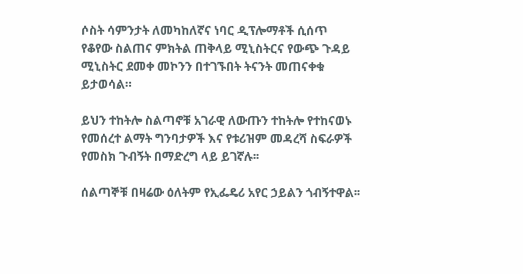ሶስት ሳምንታት ለመካከለኛና ነባር ዲፕሎማቶች ሲሰጥ የቆየው ስልጠና ምክትል ጠቅላይ ሚኒስትርና የውጭ ጉዳይ ሚኒስትር ደመቀ መኮንን በተገኙበት ትናንት መጠናቀቁ ይታወሳል።

ይህን ተከትሎ ስልጣኖቹ አገራዊ ለውጡን ተከትሎ የተከናወኑ የመሰረተ ልማት ግንባታዎች እና የቱሪዝም መዳረሻ ስፍራዎች የመስክ ጉብኝት በማድረግ ላይ ይገኛሉ፡፡

ሰልጣኞቹ በዛሬው ዕለትም የኢፌዴሪ አየር ኃይልን ጎብኝተዋል፡፡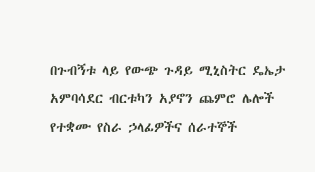በጉብኝቱ ላይ የውጭ ጉዳይ ሚኒስትር ዴኤታ አምባሳደር ብርቱካን አያኖን ጨምሮ ሌሎች የተቋሙ የስራ ኃላፊዎችና ሰራተኞች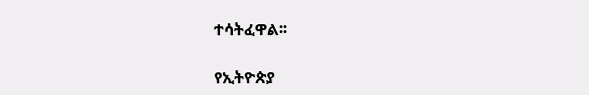ተሳትፈዋል፡፡

የኢትዮጵያ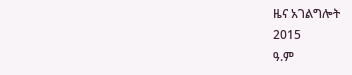ዜና አገልግሎት
2015
ዓ.ም